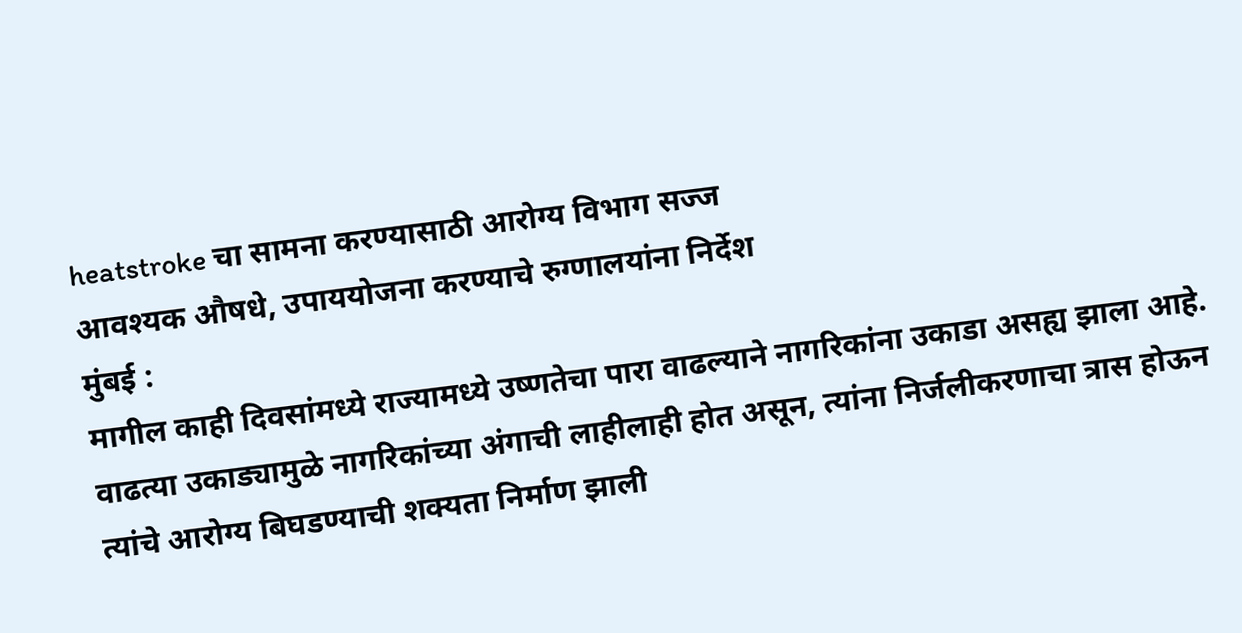heatstroke चा सामना करण्यासाठी आरोग्य विभाग सज्ज
आवश्यक औषधे, उपाययोजना करण्याचे रुग्णालयांना निर्देश
मुंबई :
मागील काही दिवसांमध्ये राज्यामध्ये उष्णतेचा पारा वाढल्याने नागरिकांना उकाडा असह्य झाला आहे. वाढत्या उकाड्यामुळे नागरिकांच्या अंगाची लाहीलाही होत असून, त्यांना निर्जलीकरणाचा त्रास होऊन त्यांचे आरोग्य बिघडण्याची शक्यता निर्माण झाली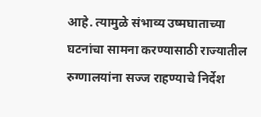आहे. त्यामुळे संभाव्य उष्मघाताच्या घटनांचा सामना करण्यासाठी राज्यातील रुग्णालयांना सज्ज राहण्याचे निर्देश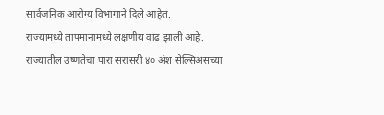सार्वजनिक आरोग्य विभागाने दिले आहेत.
राज्यामध्ये तापमानामध्ये लक्षणीय वाढ झाली आहे. राज्यातील उष्णतेचा पारा सरासरी ४० अंश सेल्सिअसच्या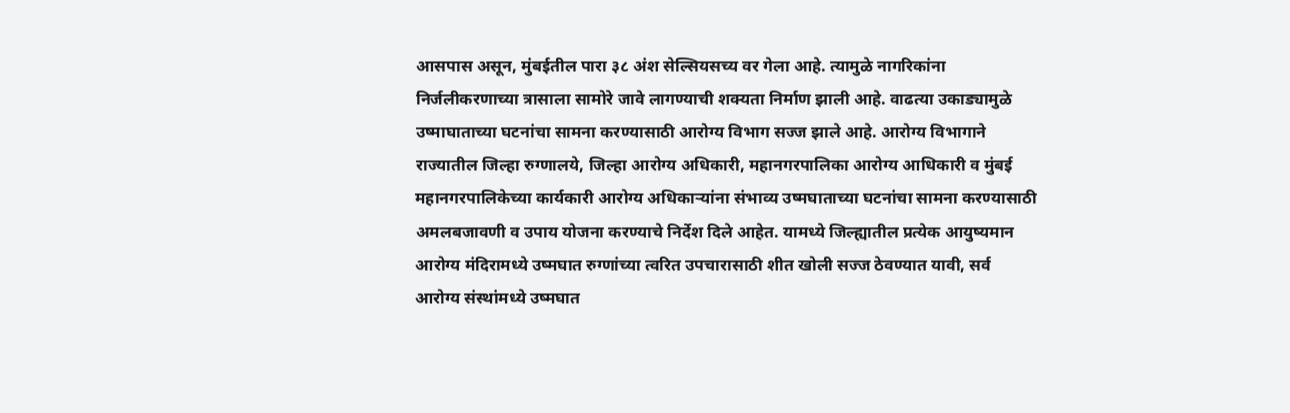आसपास असून, मुंबईतील पारा ३८ अंश सेल्सियसच्य वर गेला आहे. त्यामुळे नागरिकांना निर्जलीकरणाच्या त्रासाला सामोरे जावे लागण्याची शक्यता निर्माण झाली आहे. वाढत्या उकाड्यामुळे उष्माघाताच्या घटनांचा सामना करण्यासाठी आरोग्य विभाग सज्ज झाले आहे. आरोग्य विभागाने राज्यातील जिल्हा रुग्णालये, जिल्हा आरोग्य अधिकारी, महानगरपालिका आरोग्य आधिकारी व मुंबई महानगरपालिकेच्या कार्यकारी आरोग्य अधिकाऱ्यांना संभाव्य उष्मघाताच्या घटनांचा सामना करण्यासाठी अमलबजावणी व उपाय योजना करण्याचे निर्देश दिले आहेत. यामध्ये जिल्ह्यातील प्रत्येक आयुष्यमान आरोग्य मंदिरामध्ये उष्मघात रुग्णांच्या त्वरित उपचारासाठी शीत खोली सज्ज ठेवण्यात यावी, सर्व आरोग्य संस्थांमध्ये उष्मघात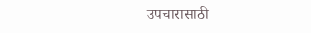उपचारासाठी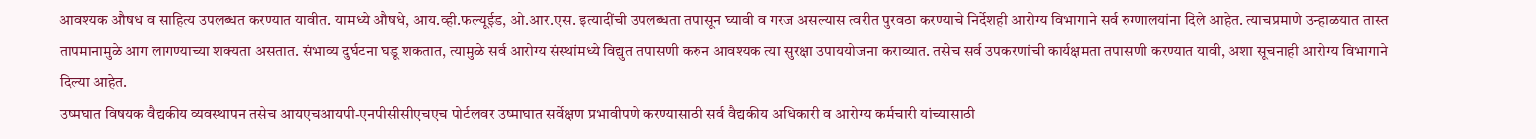आवश्यक औषध व साहित्य उपलब्धत करण्यात यावीत. यामध्ये औषधे, आय.व्ही.फल्यूईड, ओ.आर.एस. इत्यादींची उपलब्धता तपासून घ्यावी व गरज असल्यास त्वरीत पुरवठा करण्याचे निर्देशही आरोग्य विभागाने सर्व रुग्णालयांना दिले आहेत. त्याचप्रमाणे उन्हाळयात तास्त तापमानामुळे आग लागण्याच्या शक्यता असतात. संभाव्य दुर्घटना घडू शकतात, त्यामुळे सर्व आरोग्य संस्थांमध्ये विद्युत तपासणी करुन आवश्यक त्या सुरक्षा उपाययोजना कराव्यात. तसेच सर्व उपकरणांची कार्यक्षमता तपासणी करण्यात यावी, अशा सूचनाही आरोग्य विभागाने दिल्या आहेत.
उष्मघात विषयक वैद्यकीय व्यवस्थापन तसेच आयएचआयपी-एनपीसीसीएचएच पोर्टलवर उष्माघात सर्वेक्षण प्रभावीपणे करण्यासाठी सर्व वैद्यकीय अधिकारी व आरोग्य कर्मचारी यांच्यासाठी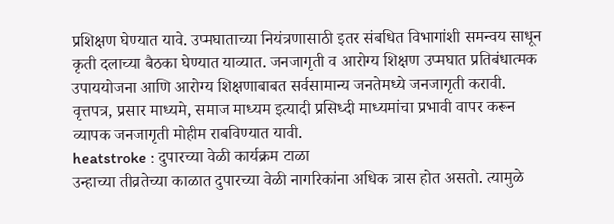प्रशिक्षण घेण्यात यावे. उप्मघाताच्या नियंत्रणासाठी इतर संबधित विभागांशी समन्वय साधून कृती दलाच्या बैठका घेण्यात याव्यात. जनजागृती व आरोग्य शिक्षण उप्मघात प्रतिबंधात्मक उपाययोजना आणि आरोग्य शिक्षणाबाबत सर्वसामान्य जनतेमध्ये जनजागृती करावी. वृत्तपत्र, प्रसार माध्यमे, समाज माध्यम इत्यादी प्रसिध्दी माध्यमांचा प्रभावी वापर करून व्यापक जनजागृती मोहीम राबविण्यात यावी.
heatstroke : दुपारच्या वेळी कार्यक्रम टाळा
उन्हाच्या तीव्रतेच्या काळात दुपारच्या वेळी नागरिकांना अधिक त्रास होत असतो. त्यामुळे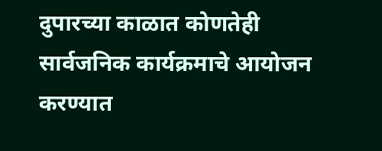दुपारच्या काळात कोणतेही सार्वजनिक कार्यक्रमाचे आयोजन करण्यात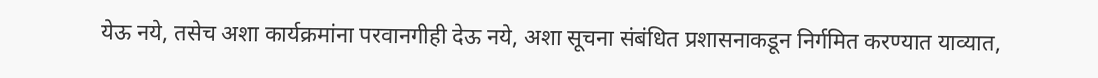येऊ नये, तसेच अशा कार्यक्रमांना परवानगीही देऊ नये, अशा सूचना संबंधित प्रशासनाकडून निर्गमित करण्यात याव्यात,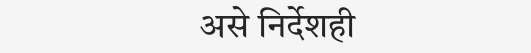असे निर्देशही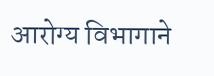आरोग्य विभागाने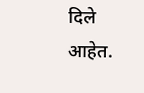दिले आहेत.